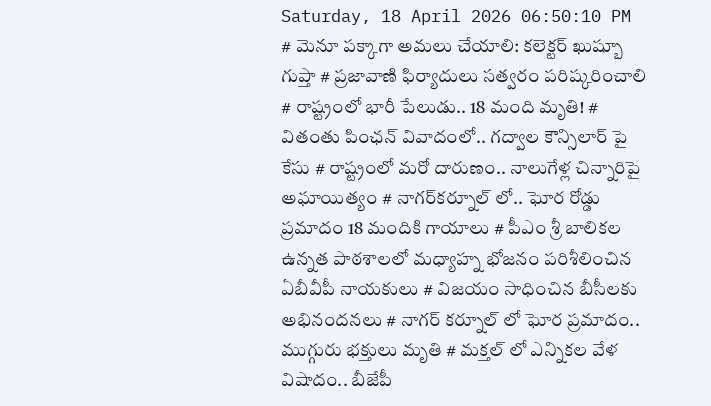Saturday, 18 April 2026 06:50:10 PM
# మెనూ పక్కాగా అమలు చేయాలి: కలెక్టర్ ఖుష్బూ గుప్తా # ప్రజావాణి ఫిర్యాదులు సత్వరం పరిష్కరించాలి # రాష్ట్రంలో భారీ పేలుడు.. 18 మంది మృతి! # వితంతు పింఛన్ వివాదంలో.. గద్వాల కౌన్సిలార్ పై కేసు # రాష్ట్రంలో మరో దారుణం.. నాలుగేళ్ల చిన్నారిపై అఘాయిత్యం # నాగర్‌కర్నూల్ లో.. ఘోర రోడ్డు ప్రమాదం 18 మందికి గాయాలు # పీఎం శ్రీ బాలికల ఉన్నత పాఠశాలలో మధ్యాహ్న భోజనం పరిశీలించిన ఏబీవీపీ నాయకులు # విజయం సాధించిన బీసీలకు అభినందనలు # నాగర్ కర్నూల్ లో ఘోర ప్రమాదం.. ముగ్గురు భక్తులు మృతి # మక్తల్ లో ఎన్నికల వేళ విషాదం.. బీజేపీ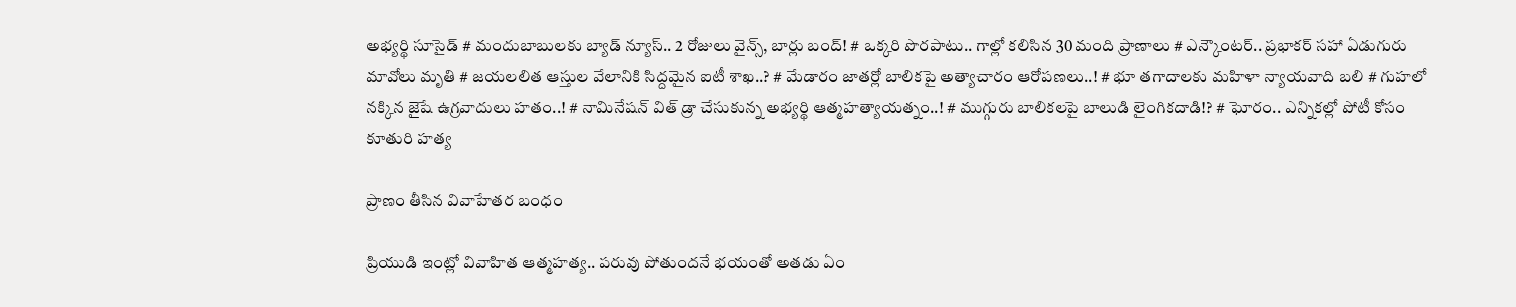అభ్యర్థి సూసైడ్ # మందుబాబులకు బ్యాడ్ న్యూస్.. 2 రోజులు వైన్స్, బార్లు బంద్! # ఒక్కరి పొరపాటు.. గాల్లో కలిసిన 30 మంది ప్రాణాలు # ఎన్కౌంటర్.. ప్రభాకర్ సహా ఏడుగురు మావోలు మృతి # జయలలిత ఆస్తుల వేలానికి సిద్దమైన ఐటీ శాఖ..? # మేడారం జాతర్లో బాలికపై అత్యాచారం ఆరోపణలు..! # భూ తగాదాలకు మహిళా న్యాయవాది బలి # గుహలో నక్కిన జైషే ఉగ్రవాదులు హతం..! # నామినేషన్ విత్ డ్రా చేసుకున్న అభ్యర్థి ఆత్మహత్యాయత్నం..! # ముగ్గురు బాలికలపై బాలుడి లైంగికదాడి!? # ఘోరం.. ఎన్నికల్లో పోటీ కోసం కూతురి హత్య

ప్రాణం తీసిన వివాహేతర బంధం

ప్రియుడి ఇంట్లో వివాహిత ఆత్మహత్య.. పరువు పోతుందనే భయంతో అతడు ఏం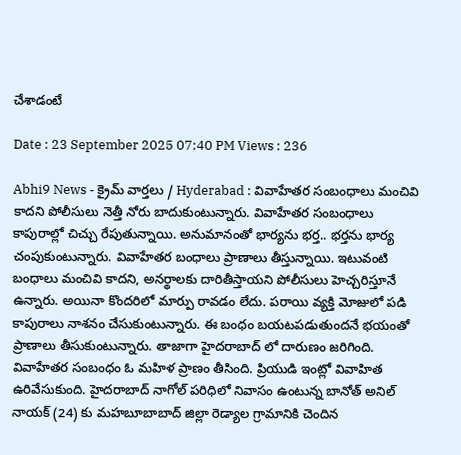చేశాడంటే

Date : 23 September 2025 07:40 PM Views : 236

Abhi9 News - క్రైమ్ వార్తలు / Hyderabad : వివాహేతర సంబంధాలు మంచివి కాదని పోలీసులు నెత్తీ నోరు బాదుకుంటున్నారు. వివాహేతర సంబంధాలు కాపురాల్లో చిచ్చు రేపుతున్నాయి. అనుమానంతో భార్యను భర్త.. భర్తను భార్య చంపుకుంటున్నారు. వివాహేతర బంధాలు ప్రాణాలు తీస్తున్నాయి. ఇటువంటి బంధాలు మంచివి కాదని, అనర్థాలకు దారితీస్తాయని పోలీసులు హెచ్చరిస్తూనే ఉన్నారు. అయినా కొందరిలో మార్పు రావడం లేదు. పరాయి వ్యక్తి మోజులో పడి కాపురాలు నాశనం చేసుకుంటున్నారు. ఈ బంధం బయటపడుతుందనే భయంతో ప్రాణాలు తీసుకుంటున్నారు. తాజాగా హైదరాబాద్ లో దారుణం జరిగింది. వివాహేతర సంబంధం ఓ మహిళ ప్రాణం తీసింది. ప్రియుడి ఇంట్లో వివాహిత ఉరివేసుకుంది. హైదరాబాద్ నాగోల్ పరిధిలో నివాసం ఉంటున్న బానోత్ అనిల్ నాయక్ (24) కు మహబూబాబాద్ జిల్లా రెడ్యాల గ్రామానికి చెందిన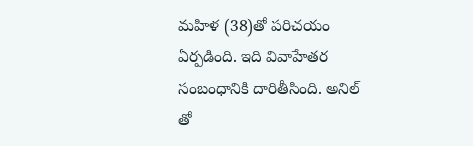మహిళ (38)తో పరిచయం ఏర్పడింది. ఇది వివాహేతర సంబంధానికి దారితీసింది. అనిల్ తో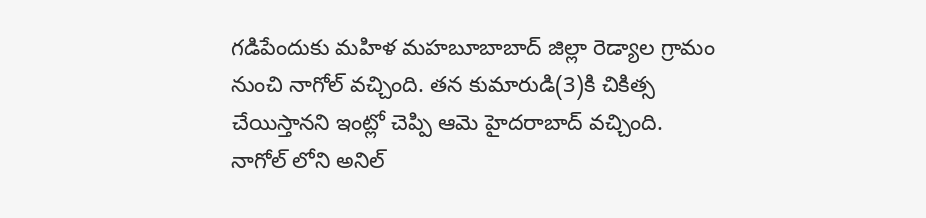గడిపేందుకు మహిళ మహబూబాబాద్ జిల్లా రెడ్యాల గ్రామం నుంచి నాగోల్ వచ్చింది. తన కుమారుడి(3)కి చికిత్స చేయిస్తానని ఇంట్లో చెప్పి ఆమె హైదరాబాద్ వచ్చింది. నాగోల్ లోని అనిల్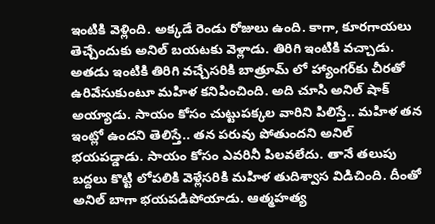ఇంటికి వెళ్లింది. అక్కడే రెండు రోజులు ఉంది. కాగా, కూరగాయలు తెచ్చేందుకు అనిల్ బయటకు వెళ్లాడు. తిరిగి ఇంటికి వచ్చాడు. అతడు ఇంటికి తిరిగి వచ్చేసరికి బాత్రూమ్ లో హ్యాంగర్‌కు చీరతో ఉరివేసుకుంటూ మహిళ కనిపించింది. అది చూసి అనిల్ షాక్ అయ్యాడు. సాయం కోసం చుట్టుపక్కల వారిని పిలిస్తే.. మహిళ తన ఇంట్లో ఉందని తెలిస్తే.. తన పరువు పోతుందని అనిల్ భయపడ్డాడు. సాయం కోసం ఎవరినీ పిలవలేదు. తానే తలుపు బద్దలు కొట్టి లోపలికి వెళ్లేసరికి మహిళ తుదిశ్వాస విడిచింది. దీంతో అనిల్ బాగా భయపడిపోయాడు. ఆత్మహత్య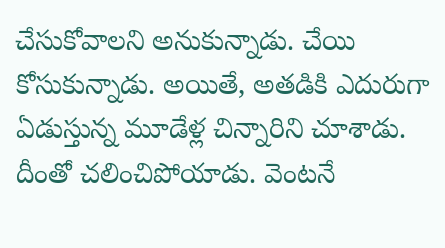చేసుకోవాలని అనుకున్నాడు. చేయి కోసుకున్నాడు. అయితే, అతడికి ఎదురుగా ఏడుస్తున్న మూడేళ్ల చిన్నారిని చూశాడు. దీంతో చలించిపోయాడు. వెంటనే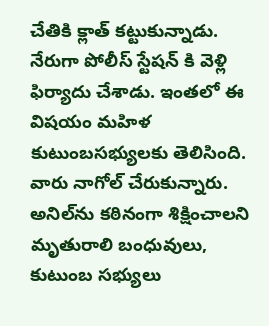చేతికి క్లాత్ కట్టుకున్నాడు. నేరుగా పోలీస్ స్టేషన్ కి వెళ్లి ఫిర్యాదు చేశాడు. ఇంతలో ఈ విషయం మహిళ కుటుంబసభ్యులకు తెలిసింది. వారు నాగోల్ చేరుకున్నారు. అనిల్‌ను కఠినంగా శిక్షించాలని మృతురాలి బంధువులు, కుటుంబ సభ్యులు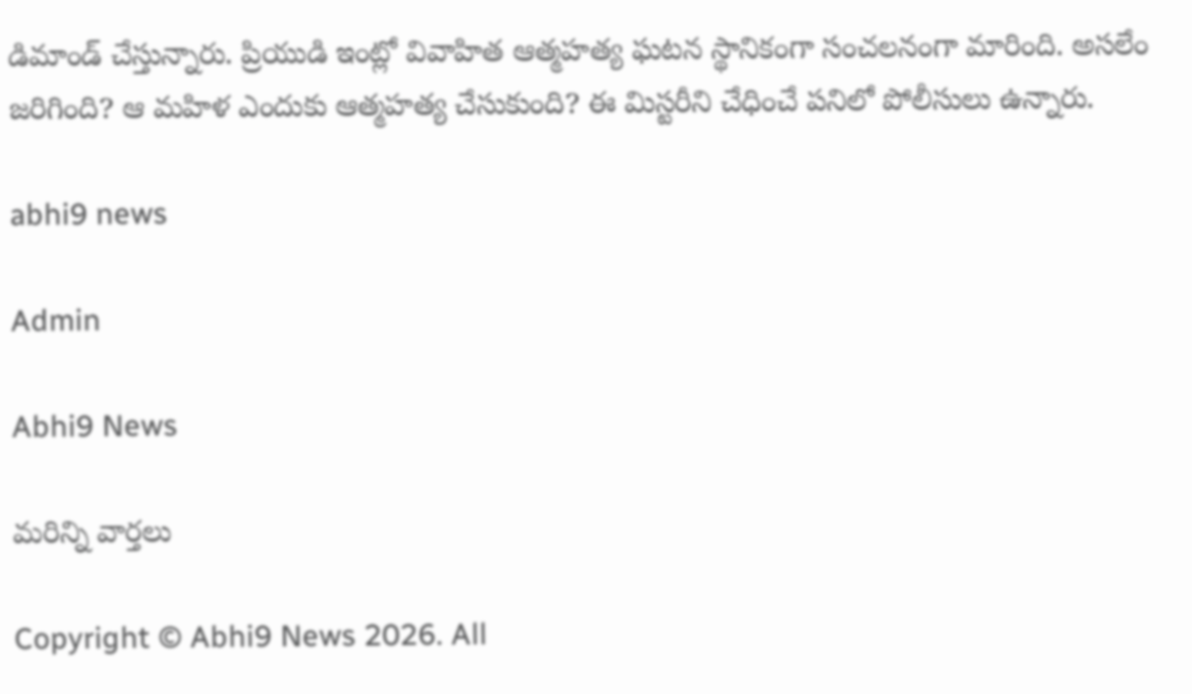డిమాండ్ చేస్తున్నారు. ప్రియుడి ఇంట్లో వివాహిత ఆత్మహత్య ఘటన స్థానికంగా సంచలనంగా మారింది. అసలేం జరిగింది? ఆ మహిళ ఎందుకు ఆత్మహత్య చేసుకుంది? ఈ మిస్టరీని చేధించే పనిలో పోలీసులు ఉన్నారు.

abhi9 news

Admin

Abhi9 News

మరిన్ని వార్తలు

Copyright © Abhi9 News 2026. All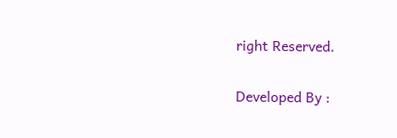right Reserved.

Developed By :